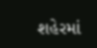શહેરમાં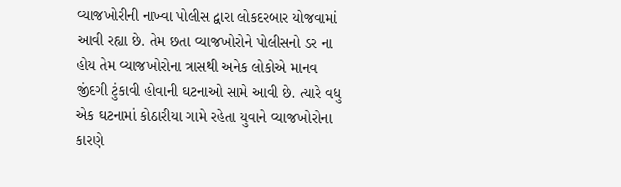વ્યાજખોરીની નાખ્વા પોલીસ દ્વારા લોકદરબાર યોજવામાં આવી રહ્યા છે. તેમ છતા વ્યાજખોરોને પોલીસનો ડર ના હોય તેમ વ્યાજખોરોના ત્રાસથી અનેક લોકોએ માનવ જીંદગી ટુંકાવી હોવાની ઘટનાઓ સામે આવી છે. ત્યારે વધુ એક ઘટનામાં કોઠારીયા ગામે રહેતા યુવાને વ્યાજખોરોના કારણે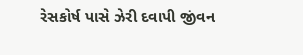રેસકોર્ષ પાસે ઝેરી દવાપી જીંવન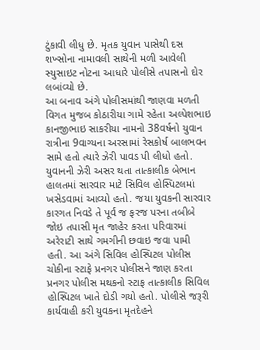ટુંકાવી લીધુ છે. મૃતક યુવાન પાસેથી દસ શખ્સોના નામાવલી સાથેની મળી આવેલી સ્યુસાઇટ નોટના આધારે પોલીસે તપાસનો દોર લબાંવ્યો છે.
આ બનાવ અંગે પોલીસમાંથી જાણવા મળતી વિગત મુજબ કોઠારીયા ગામે રહેતા અલ્પેશભાઇ કાનજીભાઇ સાકરીયા નામનો 38વર્ષનો યુવાન રાત્રીના 9વાગ્યના અરસામાં રેસકોર્ષ બાલભવન સામે હતો ત્યારે ઝેરી પાવડ પી લીધો હતો. યુવાનની ઝેરી અસર થતા તાત્કાલીક બેભાન હાલતમાં સારવાર માટે સિવિલ હોસ્પિટલમાં ખસેડવામાં આવ્યો હતો. જયા યુવકની સારવાર કારગત નિવડે તે પૂર્વ જ ફરજ પરના તબીબે જોઇ તપાસી મૃત જાહેર કરતા પરિવારમાં અરેરાટી સાથે ગમગીની છવાઇ જવા પામી હતી. આ અંગે સિવિલ હોસ્પિટલ પોલીસ ચોકીના સ્ટાફે પ્રનગર પોલીસને જાણ કરતા પ્રનગર પોલીસ મથકનો સ્ટાફ તાત્કાલીક સિવિલ હોસ્પિટલ ખાતે દોડી ગયો હતો. પોલીસે જરૂરી કાર્યવાહી કરી યુવકના મૃતદેહને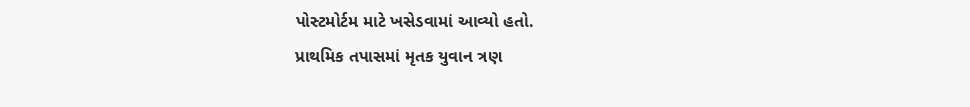પોસ્ટમોર્ટમ માટે ખસેડવામાં આવ્યો હતો.
પ્રાથમિક તપાસમાં મૃતક યુવાન ત્રણ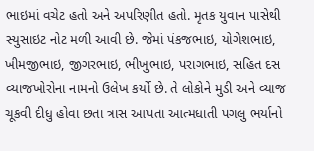ભાઇમાં વચેટ હતો અને અપરિણીત હતો. મૃતક યુવાન પાસેથી સ્યુસાઇટ નોટ મળી આવી છે. જેમાં પંકજભાઇ, યોગેશભાઇ, ખીમજીભાઇ, જીગરભાઇ, ભીખુભાઇ, પરાગભાઇ, સહિત દસ વ્યાજખોરોના નામનો ઉલેખ કર્યો છે. તે લોકોને મુડી અને વ્યાજ ચૂકવી દીધુ હોવા છતા ત્રાસ આપતા આત્મધાતી પગલુ ભર્યાનો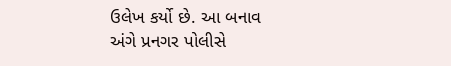ઉલેખ કર્યો છે. આ બનાવ અંગે પ્રનગર પોલીસે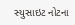સ્યુસાઇટ નોટના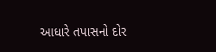આધારે તપાસનો દોર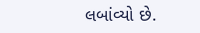લબાંવ્યો છે.